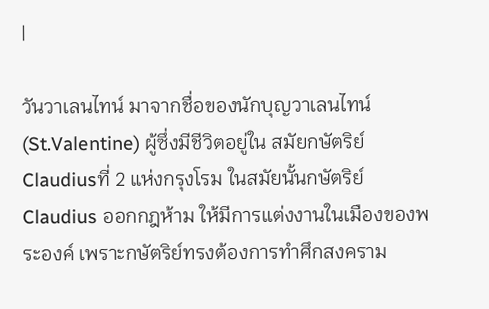|

วันวาเลนไทน์ มาจากชื่อของนักบุญวาเลนไทน์ (St.Valentine) ผู้ซึ่งมีชีวิตอยู่ใน สมัยกษัตริย์ Claudiusที่ 2 แห่งกรุงโรม ในสมัยนั้นกษัตริย์ Claudius ออกกฎห้าม ให้มีการแต่งงานในเมืองของพระองค์ เพราะกษัตริย์ทรงต้องการทำศึกสงคราม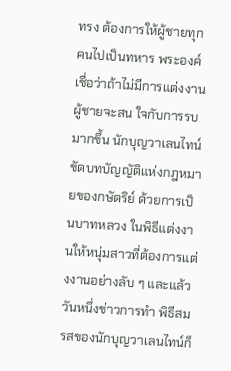ทรง ต้องการให้ผู้ชายทุกคนไปเป็นทหาร พระองค์เชื่อว่าถ้าไม่มีการแต่งงานผู้ชายจะสน ใจกับการรบมากขึ้น นักบุญวาเลนไทน์ขัดบทบัญญัติแห่งกฎหมายของกษัตริย์ ด้วยการเป็นบาทหลวง ในพิธีแต่งงานให้หนุ่มสาวที่ต้องการแต่งงานอย่างลับ ๆ และแล้ววันหนึ่งข่าวการทำ พิธีสมรสของนักบุญวาเลนไทน์ก็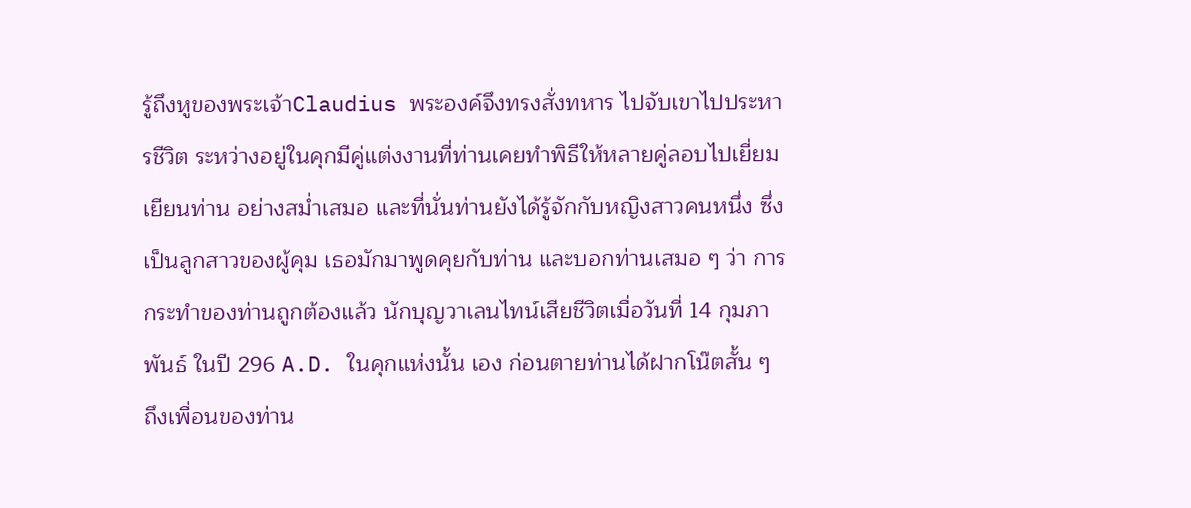รู้ถึงหูของพระเจ้าClaudius พระองค์จึงทรงสั่งทหาร ไปจับเขาไปประหารชีวิต ระหว่างอยู่ในคุกมีคู่แต่งงานที่ท่านเคยทำพิธีให้หลายคู่ลอบไปเยี่ยมเยียนท่าน อย่างสม่ำเสมอ และที่นั่นท่านยังได้รู้จักกับหญิงสาวคนหนึ่ง ซึ่งเป็นลูกสาวของผู้คุม เธอมักมาพูดคุยกับท่าน และบอกท่านเสมอ ๆ ว่า การกระทำของท่านถูกต้องแล้ว นักบุญวาเลนไทน์เสียชีวิตเมื่อวันที่ 14 กุมภาพันธ์ ในปี 296 A.D. ในคุกแห่งนั้น เอง ก่อนตายท่านได้ฝากโน๊ตสั้น ๆ ถึงเพื่อนของท่าน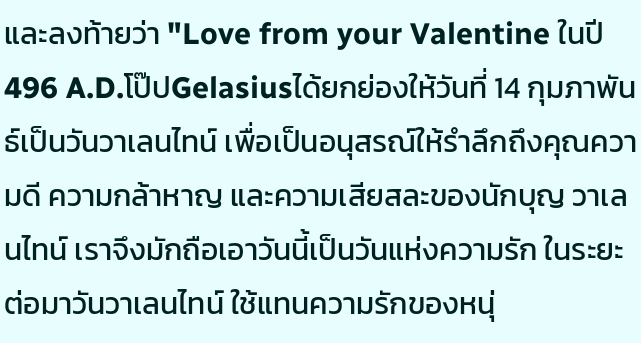และลงท้ายว่า "Love from your Valentine ในปี 496 A.D.โป๊ปGelasiusได้ยกย่องให้วันที่ 14 กุมภาพันธ์เป็นวันวาเลนไทน์ เพื่อเป็นอนุสรณ์ให้รำลึกถึงคุณความดี ความกล้าหาญ และความเสียสละของนักบุญ วาเลนไทน์ เราจึงมักถือเอาวันนี้เป็นวันแห่งความรัก ในระยะต่อมาวันวาเลนไทน์ ใช้แทนความรักของหนุ่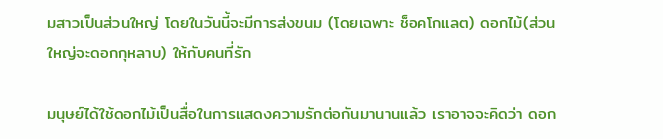มสาวเป็นส่วนใหญ่ โดยในวันนี้จะมีการส่งขนม (โดยเฉพาะ ช็อคโกแลต) ดอกไม้(ส่วนใหญ่จะดอกกุหลาบ) ให้กับคนที่รัก

มนุษย์ได้ใช้ดอกไม้เป็นสื่อในการแสดงความรักต่อกันมานานแล้ว เราอาจจะคิดว่า ดอก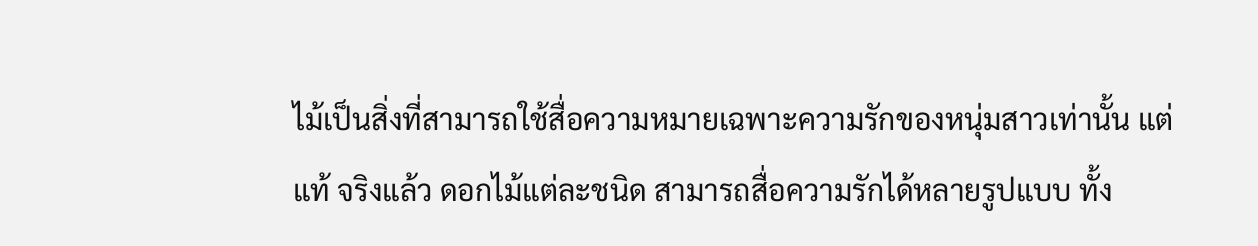ไม้เป็นสิ่งที่สามารถใช้สื่อความหมายเฉพาะความรักของหนุ่มสาวเท่านั้น แต่แท้ จริงแล้ว ดอกไม้แต่ละชนิด สามารถสื่อความรักได้หลายรูปแบบ ทั้ง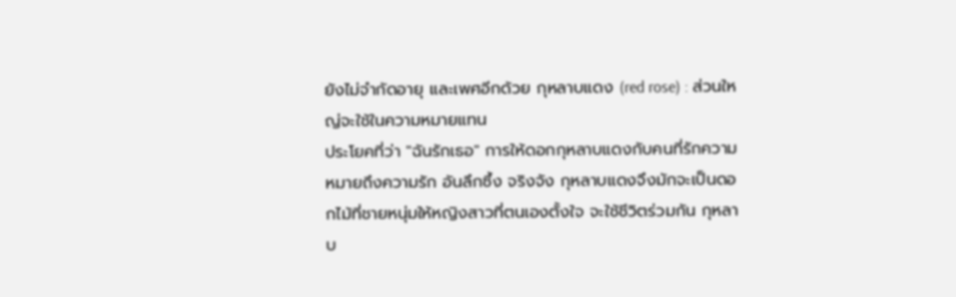ยังไม่จำกัดอายุ และเพศอีกด้วย กุหลาบแดง (red rose) : ส่วนใหญ่จะใช้ในความหมายแทน
ประโยคที่ว่า "ฉันรักเธอ" การให้ดอกกุหลาบแดงกับคนที่รักความ หมายถึงความรัก อันลึกซึ้ง จริงจัง กุหลาบแดงจึงมักจะเป็นดอกไม้ที่ชายหนุ่มให้หญิงสาวที่ตนเองตั้งใจ จะใช้ชีวิตร่วมกัน กุหลาบ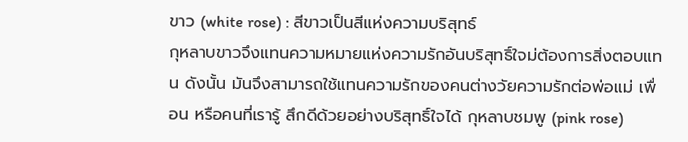ขาว (white rose) : สีขาวเป็นสีแห่งความบริสุทธ์
กุหลาบขาวจึงแทนความหมายแห่งความรักอันบริสุทธิ์ใจม่ต้องการสิ่งตอบแทน ดังนั้น มันจึงสามารถใช้แทนความรักของคนต่างวัยความรักต่อพ่อแม่ เพื่อน หรือคนที่เรารู้ สึกดีด้วยอย่างบริสุทธิ์ใจได้ กุหลาบชมพู (pink rose)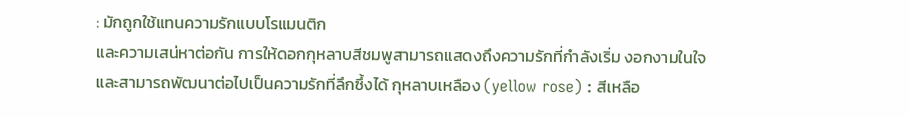: มักถูกใช้แทนความรักแบบโรแมนติก
และความเสน่หาต่อกัน การให้ดอกกุหลาบสีชมพูสามารถแสดงถึงความรักที่กำลังเริ่ม งอกงามในใจ และสามารถพัฒนาต่อไปเป็นความรักที่ลึกซึ้งได้ กุหลาบเหลือง (yellow rose) : สีเหลือ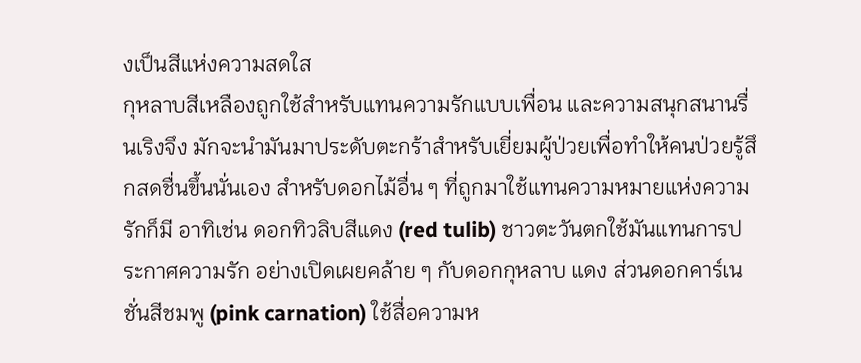งเป็นสีแห่งความสดใส
กุหลาบสีเหลืองถูกใช้สำหรับแทนความรักแบบเพื่อน และความสนุกสนานรื่นเริงจึง มักจะนำมันมาประดับตะกร้าสำหรับเยี่ยมผู้ป่วยเพื่อทำให้คนป่วยรู้สึกสดชื่นขึ้นนั่นเอง สำหรับดอกไม้อื่น ๆ ที่ถูกมาใช้แทนความหมายแห่งความรักก็มี อาทิเช่น ดอกทิวลิบสีแดง (red tulib) ชาวตะวันตกใช้มันแทนการประกาศความรัก อย่างเปิดเผยคล้าย ๆ กับดอกกุหลาบ แดง ส่วนดอกคาร์เนชั่นสีชมพู (pink carnation) ใช้สื่อความห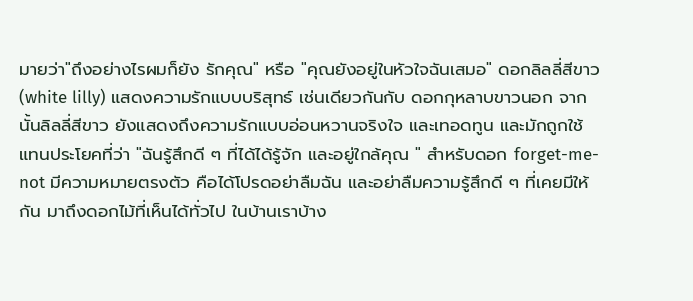มายว่า"ถึงอย่างไรผมก็ยัง รักคุณ" หรือ "คุณยังอยู่ในหัวใจฉันเสมอ" ดอกลิลลี่สีขาว (white lilly) แสดงความรักแบบบริสุทธ์ เช่นเดียวกันกับ ดอกกุหลาบขาวนอก จากนั้นลิลลี่สีขาว ยังแสดงถึงความรักแบบอ่อนหวานจริงใจ และเทอดทูน และมักถูกใช้แทนประโยคที่ว่า "ฉันรู้สึกดี ๆ ที่ได้ได้รู้จัก และอยู่ใกล้คุณ " สำหรับดอก forget-me-not มีความหมายตรงตัว คือได้โปรดอย่าลืมฉัน และอย่าลืมความรู้สึกดี ๆ ที่เคยมีให้กัน มาถึงดอกไม้ที่เห็นได้ทั่วไป ในบ้านเราบ้าง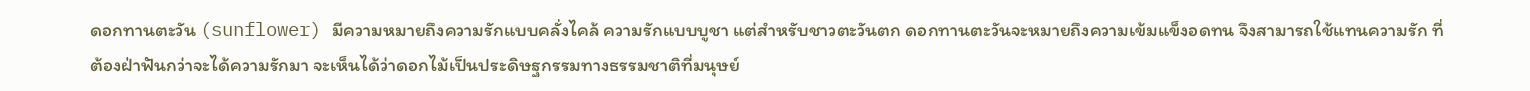ดอกทานตะวัน (sunflower) มีความหมายถึงความรักแบบคลั่งไคล้ ความรักแบบบูชา แต่สำหรับชาวตะวันตก ดอกทานตะวันจะหมายถึงความเข้มแข็งอดทน จึงสามารถใช้แทนความรัก ที่ต้องฝ่าฟันกว่าจะได้ความรักมา จะเห็นได้ว่าดอกไม้เป็นประดิษฐกรรมทางธรรมชาติที่มนุษย์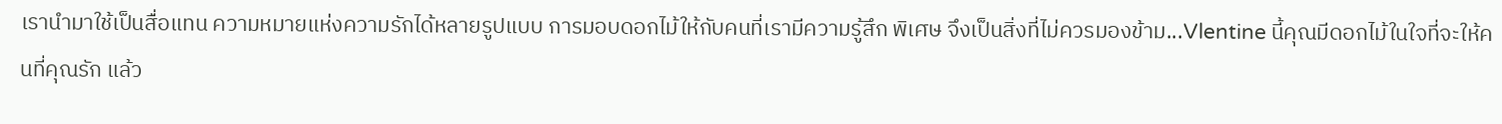เรานำมาใช้เป็นสื่อแทน ความหมายแห่งความรักได้หลายรูปแบบ การมอบดอกไม้ให้กับคนที่เรามีความรู้สึก พิเศษ จึงเป็นสิ่งที่ไม่ควรมองข้าม...Vlentine นี้คุณมีดอกไม้ในใจที่จะให้คนที่คุณรัก แล้ว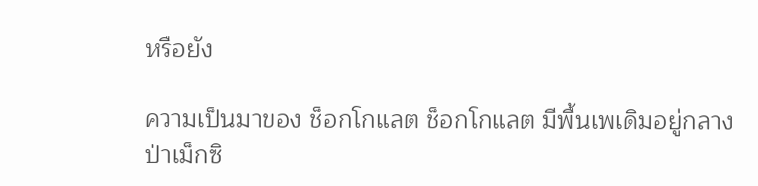หรือยัง

ความเป็นมาของ ช็อกโกแลต ช็อกโกแลต มีพื้นเพเดิมอยู่กลางป่าเม็กซิ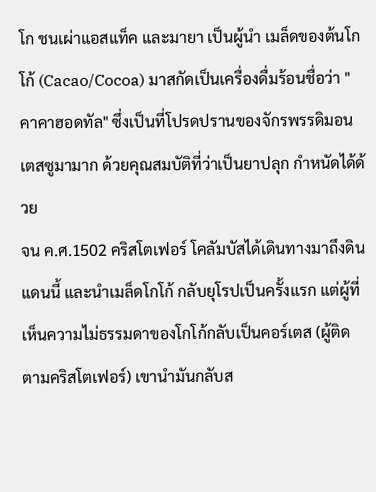โก ชนเผ่าแอสแท็ค และมายา เป็นผู้นำ เมล็ดของต้นโกโก้ (Cacao/Cocoa) มาสกัดเป็นเครื่องดื่มร้อนชื่อว่า "คาคาฮอดทัล" ซึ่งเป็นที่โปรดปรานของจักรพรรดิมอนเตสซูมามาก ด้วยคุณสมบัติที่ว่าเป็นยาปลุก กำหนัดได้ด้วย
จน ค.ศ.1502 คริสโตเฟอร์ โคลัมบัสได้เดินทางมาถึงดินแดนนี้ และนำเมล็ดโกโก้ กลับยุโรปเป็นครั้งแรก แต่ผู้ที่เห็นความไม่ธรรมดาของโกโก้กลับเป็นคอร์เตส (ผู้ติดตามคริสโตเฟอร์) เขานำมันกลับส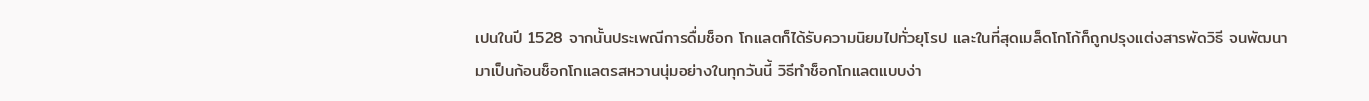เปนในปี 1528 จากนั้นประเพณีการดื่มช็อก โกแลตก็ได้รับความนิยมไปทั่วยุโรป และในที่สุดเมล็ดโกโก้ก็ถูกปรุงแต่งสารพัดวิธี จนพัฒนามาเป็นก้อนช็อกโกแลตรสหวานนุ่มอย่างในทุกวันนี้ วิธีทำช็อกโกแลตแบบง่า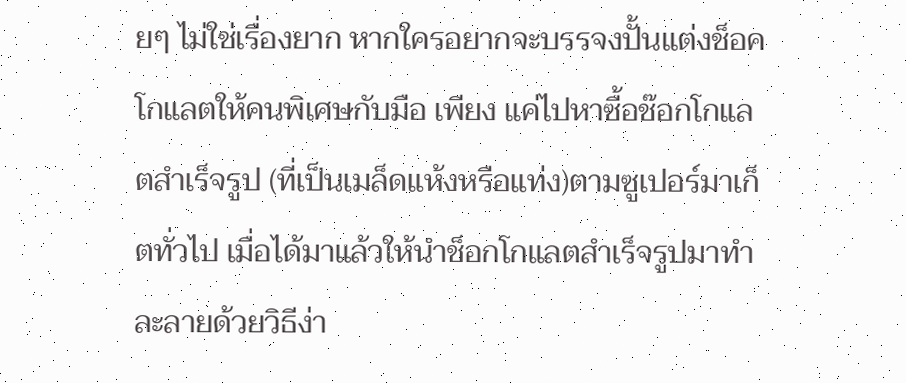ยๆ ไม่ใช่เรื่องยาก หากใครอยากจะบรรจงปั้นแต่งช็อคโกแลตให้คนพิเศษกับมือ เพียง แค่ไปหาซื้อช๊อกโกแลตสำเร็จรูป (ที่เป็นเมล็ดแห้งหรือแท่ง)ตามซูเปอร์มาเก็ตทั่วไป เมื่อได้มาแล้วให้นำช็อกโกแลตสำเร็จรูปมาทำละลายด้วยวิธีง่า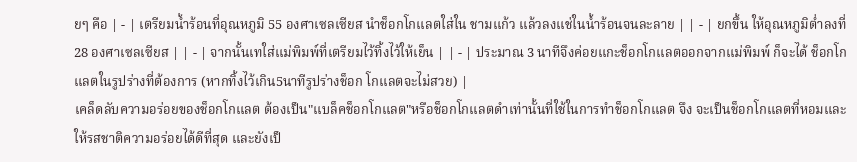ยๆ คือ | - | เตรียมน้ำร้อนที่อุณหภูมิ 55 องศาเซลเซียส นำช็อกโกแลตใส่ใน ชามแก้ว แล้วลงแช่ในน้ำร้อนจนละลาย | | - | ยกขึ้น ให้อุณหภูมิต่ำลงที่ 28 องศาเซลเซียส | | - | จากนั้นเทใส่แม่พิมพ์ที่เตรียมไว้ทิ้งไว้ให้เย็น | | - | ประมาณ 3 นาทีจึงค่อยแกะช็อกโกแลตออกจากแม่พิมพ์ ก็จะได้ ช็อกโกแลตในรูปร่างที่ต้องการ (หากทิ้งไว้เกิน5นาทีรูปร่างช็อก โกแลตจะไม่สวย) |
เคล็ดลับความอร่อยของช็อกโกแลต ต้องเป็น"แบล็คช็อกโกแลต"หรือช็อกโกแลตดำเท่านั้นที่ใช้ในการทำช็อกโกแลต จึง จะเป็นช็อกโกแลตที่หอมและให้รสชาติความอร่อยได้ดีที่สุด และยังเป็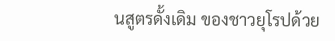นสูตรดั้งเดิม ของชาวยุโรปด้วย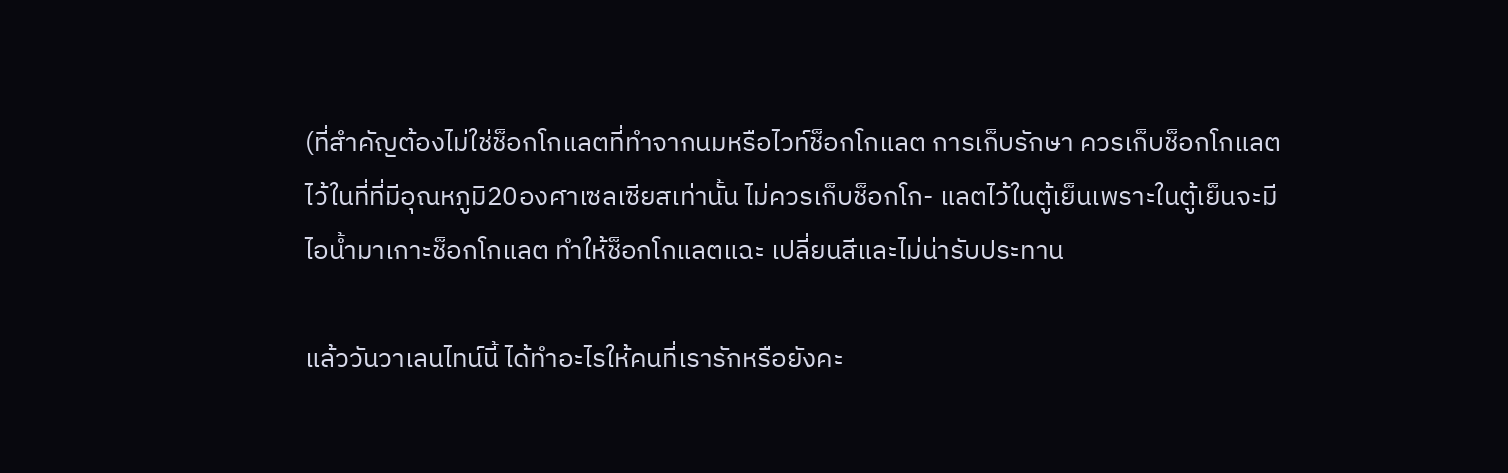(ที่สำคัญต้องไม่ใช่ช็อกโกแลตที่ทำจากนมหรือไวท์ช็อกโกแลต การเก็บรักษา ควรเก็บช็อกโกแลตไว้ในที่ที่มีอุณหภูมิ20องศาเซลเซียสเท่านั้น ไม่ควรเก็บช็อกโก- แลตไว้ในตู้เย็นเพราะในตู้เย็นจะมีไอน้ำมาเกาะช็อกโกแลต ทำให้ช็อกโกแลตแฉะ เปลี่ยนสีและไม่น่ารับประทาน

แล้ววันวาเลนไทน์นี้ ได้ทำอะไรให้คนที่เรารักหรือยังคะ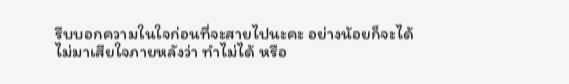รีบบอกความในใจก่อนที่จะสายไปนะคะ อย่างน้อยก็จะได้ไม่มาเสียใจภายหลังว่า ทำไม่ได้ หรือ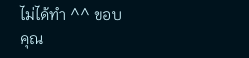ไม่ได้ทำ ^^ ขอบคุณ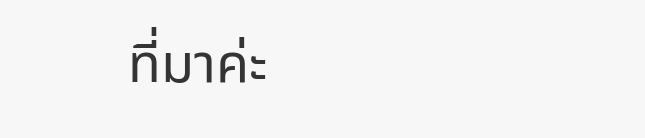ที่มาค่ะ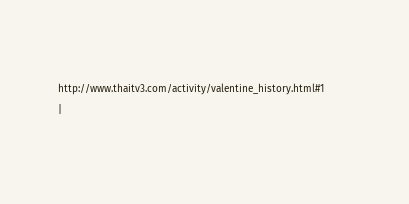http://www.thaitv3.com/activity/valentine_history.html#1
|